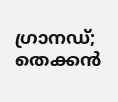ഗ്രാനഡ്; തെക്കൻ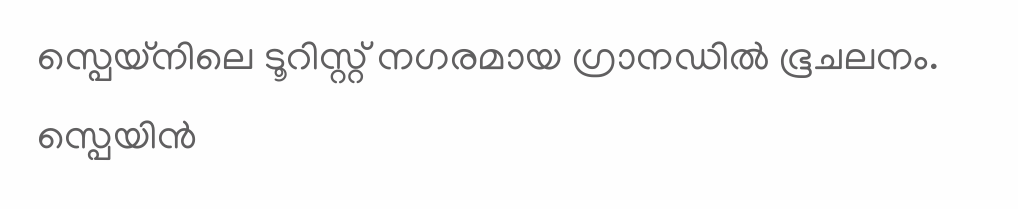സ്പെയ്നിലെ ടൂറിസ്റ്റ് നഗരമായ ഗ്രാനഡിൽ ഭൂചലനം. സ്പെയിൻ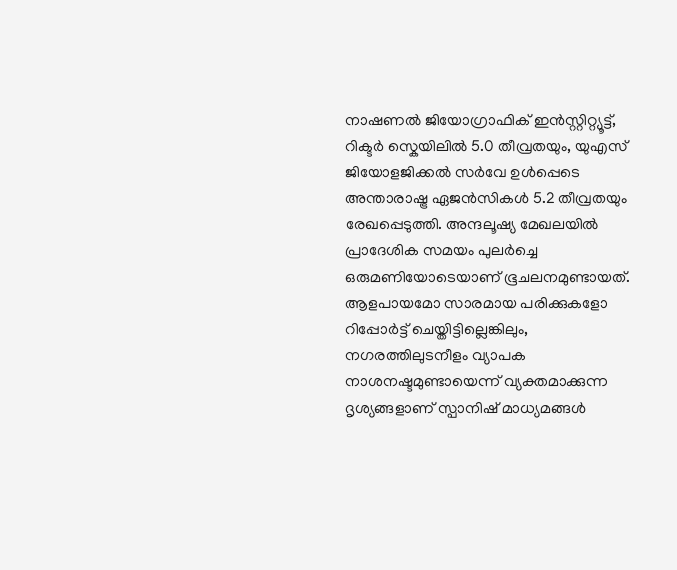നാഷണൽ ജിയോഗ്രാഫിക് ഇൻസ്റ്റിറ്റ്യൂട്ട്, റിക്ടർ സ്കെയിലിൽ 5.0 തീവ്രതയും, യുഎസ് ജിയോളജിക്കൽ സർവേ ഉൾപ്പെടെ അന്താരാഷ്ട്ര ഏജൻസികൾ 5.2 തീവ്രതയും രേഖപ്പെടുത്തി. അന്ദലൂഷ്യ മേഖലയിൽ പ്രാദേശിക സമയം പുലർച്ചെ ഒരുമണിയോടെയാണ് ഭൂചലനമുണ്ടായത്.
ആളപായമോ സാരമായ പരിക്കുകളോ റിപ്പോർട്ട് ചെയ്തിട്ടില്ലെങ്കിലും, നഗരത്തിലുടനീളം വ്യാപക നാശനഷ്ടമുണ്ടായെന്ന് വ്യക്തമാക്കുന്ന ദൃശ്യങ്ങളാണ് സ്പാനിഷ് മാധ്യമങ്ങൾ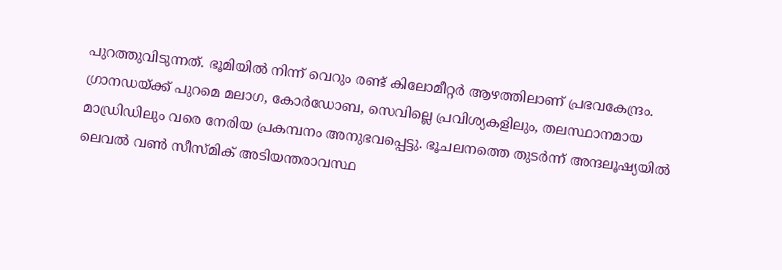പുറത്തുവിടുന്നത്. ഭൂമിയിൽ നിന്ന് വെറും രണ്ട് കിലോമീറ്റർ ആഴത്തിലാണ് പ്രഭവകേന്ദ്രം.
ഗ്രാനഡയ്ക്ക് പുറമെ മലാഗ, കോർഡോബ, സെവില്ലെ പ്രവിശ്യകളിലും, തലസ്ഥാനമായ മാഡ്രിഡിലും വരെ നേരിയ പ്രകമ്പനം അനുഭവപ്പെട്ടു. ഭൂചലനത്തെ തുടർന്ന് അന്ദലൂഷ്യയിൽ ലെവൽ വൺ സീസ്മിക് അടിയന്തരാവസ്ഥ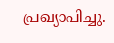പ്രഖ്യാപിച്ചു.